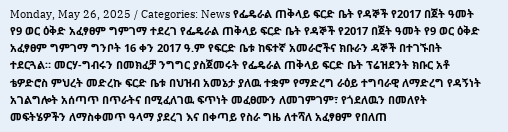Monday, May 26, 2025 / Categories: News የፌዴራል ጠቅላይ ፍርድ ቤት የዳኞች የ2017 በጀት ዓመት የ9 ወር ዕቅድ አፈፃፀም ግምገማ ተደረገ የፌዴራል ጠቅላይ ፍርድ ቤት የዳኞች የ2017 በጀት ዓመት የ9 ወር ዕቅድ አፈፃፀም ግምገማ ግንቦት 16 ቀን 2017 ዓ.ም የፍርድ ቤቱ ከፍተኛ አመራሮችና ክቡራን ዳኞች በተገኙበት ተደርጓል። መርሃ-ግብሩን በመክፈቻ ንግግር ያስጀመሩት የፌዴራል ጠቅላይ ፍርድ ቤት ፕሬዝደንት ክቡር አቶ ቴዎድሮስ ምህረት መድረኩ ፍርድ ቤቱ በህዝብ አመኔታ ያለዉ ተቋም የማድረግ ራዕይ ተግባራዊ ለማድረግ የዳኝነት አገልግሎት አሰጣጥ በጥራትና በሚፈለገዉ ፍጥነት መፈፀሙን ለመገምገም፣ የጎደለዉን በመለየት መፍትሄዎችን ለማስቀመጥ ዓላማ ያደረገ እና በቀጣይ የስራ ግዜ ለተሻለ አፈፃፀም የበለጠ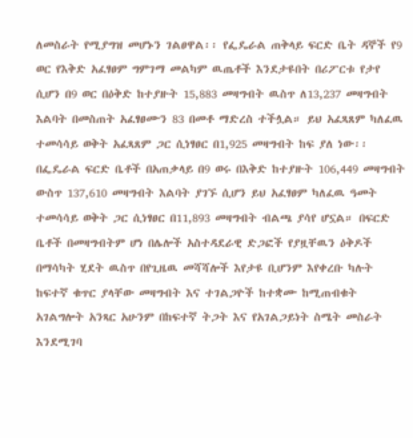ለመስራት የሚያግዝ መሆኑን ገልፀዋል፡፡ የፌዴራል ጠቅላይ ፍርድ ቤት ዳኞች የ9 ወር የእቅድ አፈፃፀም ግምገማ መልካም ዉጤቶች እንደታዩበት በሪፖርቱ የታየ ሲሆን በ9 ወር በዕቅድ ከተያዙት 15,883 መዛግብት ዉስጥ ለ13,237 መዛግብት እልባት በመስጠት አፈፃፀሙን 83 በመቶ ማድረስ ተችሏል። ይህ አፈጻጸም ካለፈዉ ተመሳሳይ ወቅት አፈጻጸም ጋር ሲነፃፀር በ1,925 መዛግብት ከፍ ያለ ነው፡፡ በፌዴራል ፍርድ ቤቶች በአጠቃላይ በ9 ወሩ በእቅድ ከተያዙት 106,449 መዛግብት ውስጥ 137,610 መዛግብት እልባት ያገኙ ሲሆን ይህ አፈፃፀም ካለፈዉ ዓመት ተመሳሳይ ወቅት ጋር ሲነፃፀር በ11,893 መዛግብት ብልጫ ያሳየ ሆኗል። በፍርድ ቤቶች በመዛግብትም ሆነ በሌሎች አስተዳደራዊ ድጋፎች የያዟቸዉን ዕቅዶች በማሳካት ሂደት ዉስጥ በየጊዜዉ መሻሻሎች እየታዩ ቢሆንም እየቀረቡ ካሉት ከፍተኛ ቁጥር ያላቸው መዛግብት እና ተገልጋዮች ከተቋሙ ከሚጠብቁት አገልግሎት አንጻር አሁንም በከፍተኛ ትጋት እና የአገልጋይነት ስሜት መስራት እንደሚገባ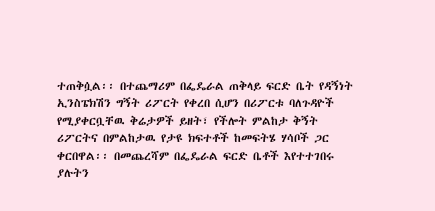ተጠቅሷል፡፡ በተጨማሪም በፌዴራል ጠቅላይ ፍርድ ቤት የዳኝነት ኢንስፔክሽን ግኝት ሪፖርት የቀረበ ሲሆን በሪፖርቱ ባለጉዳዮች የሚያቀርቧቸዉ ቅሬታዎች ይዘት፣ የችሎት ምልከታ ቅኝት ሪፖርትና በምልከታዉ የታዩ ክፍተቶች ከመፍትሄ ሃሳቦች ጋር ቀርበዋል፡፡ በመጨረሻም በፌዴራል ፍርድ ቤቶች እየተተገበሩ ያሉትን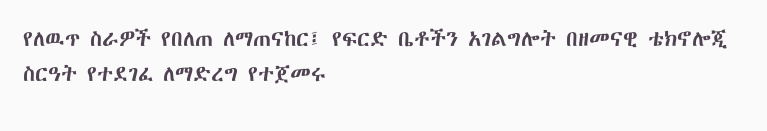የለዉጥ ስራዎች የበለጠ ለማጠናከር፤ የፍርድ ቤቶችን አገልግሎት በዘመናዊ ቴክኖሎጂ ስርዓት የተደገፈ ለማድረግ የተጀመሩ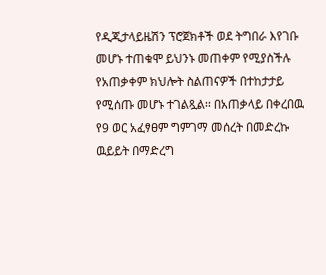የዲጂታላይዜሽን ፕሮጀክቶች ወደ ትግበራ እየገቡ መሆኑ ተጠቁሞ ይህንኑ መጠቀም የሚያስችሉ የአጠቃቀም ክህሎት ስልጠናዎች በተከታታይ የሚሰጡ መሆኑ ተገልጿል፡፡ በአጠቃላይ በቀረበዉ የ9 ወር አፈፃፀም ግምገማ መሰረት በመድረኩ ዉይይት በማድረግ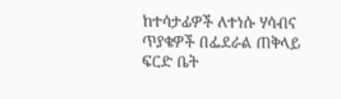ከተሳታፊዎች ለተነሱ ሃሳብና ጥያቄዎች በፌደራል ጠቅላይ ፍርድ ቤት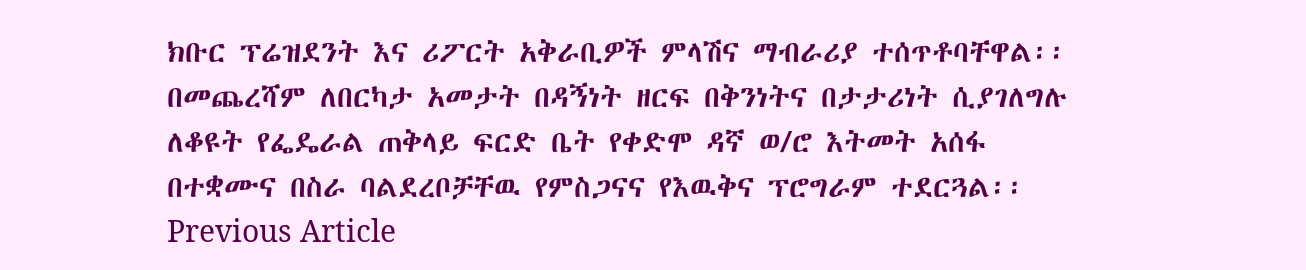ክቡር ፕሬዝደንት እና ሪፖርት አቅራቢዎች ምላሽና ማብራሪያ ተሰጥቶባቸዋል፡፡ በመጨረሻም ለበርካታ አመታት በዳኝነት ዘርፍ በቅንነትና በታታሪነት ሲያገለግሉ ለቆዩት የፌዴራል ጠቅላይ ፍርድ ቤት የቀድሞ ዳኛ ወ/ሮ እትመት አሰፋ በተቋሙና በስራ ባልደረቦቻቸዉ የምስጋናና የእዉቅና ፕሮግራም ተደርጓል፡፡ Previous Article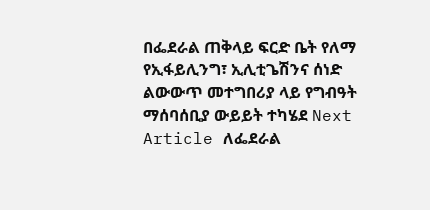በፌደራል ጠቅላይ ፍርድ ቤት የለማ የኢፋይሊንግ፣ ኢሊቲጌሽንና ሰነድ ልውውጥ መተግበሪያ ላይ የግብዓት ማሰባሰቢያ ውይይት ተካሄደ Next Article ለፌደራል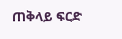ጠቅላይ ፍርድ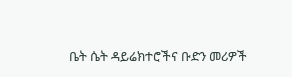ቤት ሴት ዳይሬክተሮችና ቡድን መሪዎች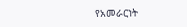የአመራርነት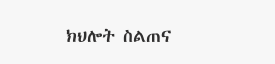ክህሎት ስልጠና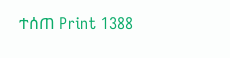ተሰጠ Print 1388